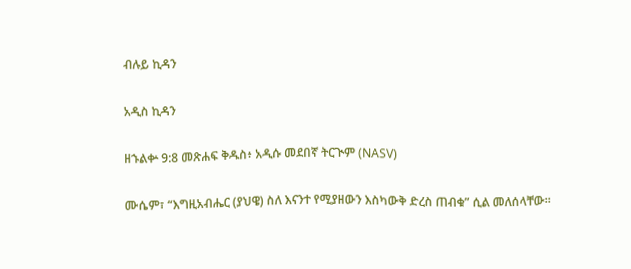ብሉይ ኪዳን

አዲስ ኪዳን

ዘኁልቍ 9:8 መጽሐፍ ቅዱስ፥ አዲሱ መደበኛ ትርጒም (NASV)

ሙሴም፣ “እግዚአብሔር (ያህዌ) ስለ እናንተ የሚያዘውን እስካውቅ ድረስ ጠብቁ” ሲል መለሰላቸው።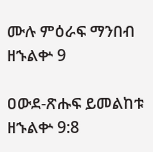ሙሉ ምዕራፍ ማንበብ ዘኁልቍ 9

ዐውደ-ጽሑፍ ይመልከቱ ዘኁልቍ 9:8